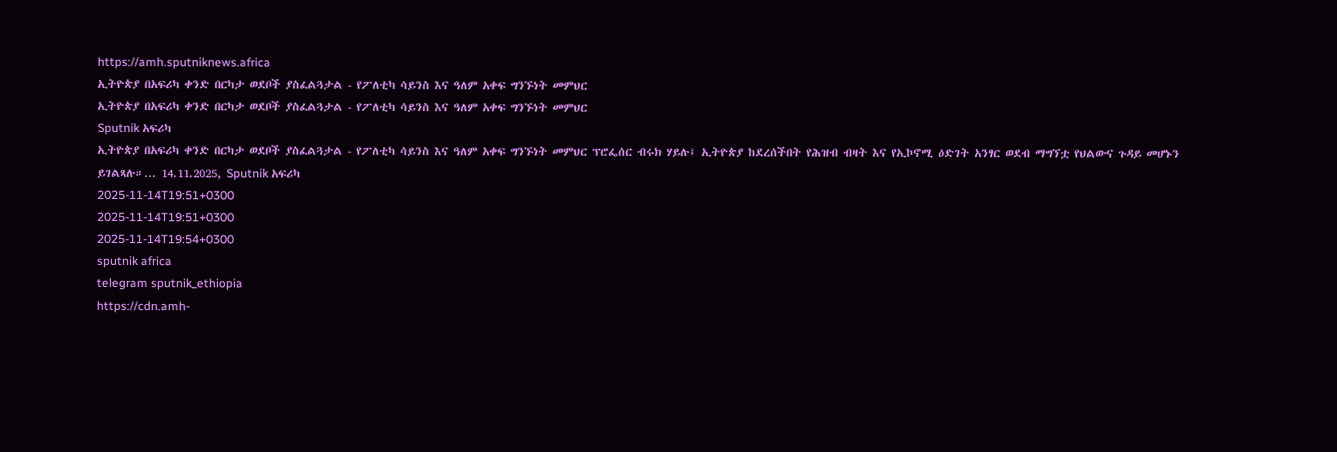https://amh.sputniknews.africa
ኢትዮጵያ በአፍሪካ ቀንድ በርካታ ወደቦች ያስፈልጓታል - የፖለቲካ ሳይንስ እና ዓለም አቀፍ ግንኙነት መምህር
ኢትዮጵያ በአፍሪካ ቀንድ በርካታ ወደቦች ያስፈልጓታል - የፖለቲካ ሳይንስ እና ዓለም አቀፍ ግንኙነት መምህር
Sputnik አፍሪካ
ኢትዮጵያ በአፍሪካ ቀንድ በርካታ ወደቦች ያስፈልጓታል - የፖለቲካ ሳይንስ እና ዓለም አቀፍ ግንኙነት መምህር ፕሮፌሰር ብሩክ ሃይሉ፤ ኢትዮጵያ ከደረሰችበት የሕዝብ ብዛት እና የኢኮኖሚ ዕድገት አንፃር ወደብ ማግኘቷ የህልውና ጉዳይ መሆኑን ይገልጻሉ።... 14.11.2025, Sputnik አፍሪካ
2025-11-14T19:51+0300
2025-11-14T19:51+0300
2025-11-14T19:54+0300
sputnik africa
telegram sputnik_ethiopia
https://cdn.amh-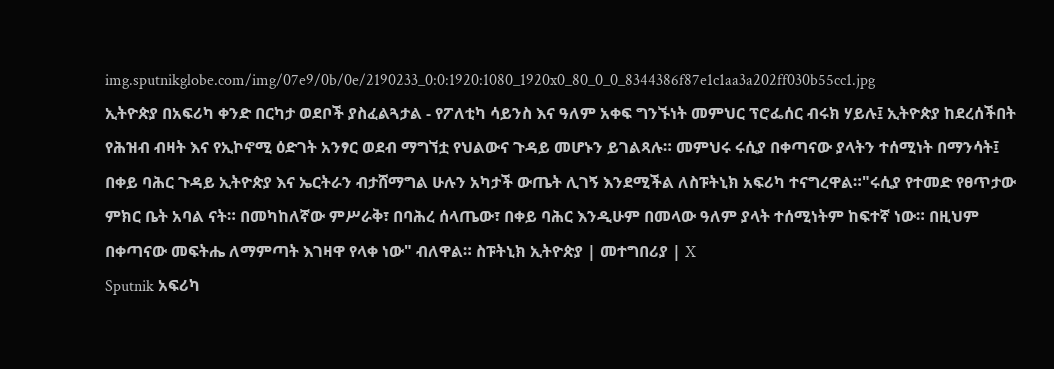img.sputnikglobe.com/img/07e9/0b/0e/2190233_0:0:1920:1080_1920x0_80_0_0_8344386f87e1c1aa3a202ff030b55cc1.jpg
ኢትዮጵያ በአፍሪካ ቀንድ በርካታ ወደቦች ያስፈልጓታል - የፖለቲካ ሳይንስ እና ዓለም አቀፍ ግንኙነት መምህር ፕሮፌሰር ብሩክ ሃይሉ፤ ኢትዮጵያ ከደረሰችበት የሕዝብ ብዛት እና የኢኮኖሚ ዕድገት አንፃር ወደብ ማግኘቷ የህልውና ጉዳይ መሆኑን ይገልጻሉ። መምህሩ ሩሲያ በቀጣናው ያላትን ተሰሚነት በማንሳት፤ በቀይ ባሕር ጉዳይ ኢትዮጵያ እና ኤርትራን ብታሸማግል ሁሉን አካታች ውጤት ሊገኝ እንደሚችል ለስፑትኒክ አፍሪካ ተናግረዋል።"ሩሲያ የተመድ የፀጥታው ምክር ቤት አባል ናት። በመካከለኛው ምሥራቅ፣ በባሕረ ሰላጤው፣ በቀይ ባሕር እንዲሁም በመላው ዓለም ያላት ተሰሚነትም ከፍተኛ ነው። በዚህም በቀጣናው መፍትሔ ለማምጣት እገዛዋ የላቀ ነው" ብለዋል። ስፑትኒክ ኢትዮጵያ | መተግበሪያ | X
Sputnik አፍሪካ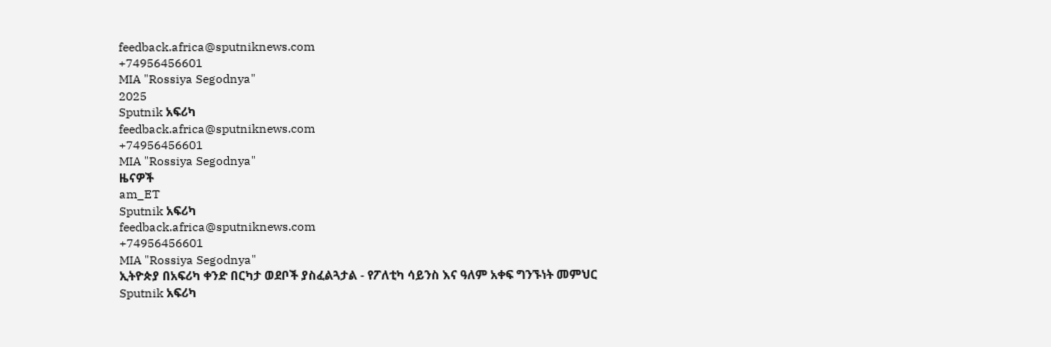feedback.africa@sputniknews.com
+74956456601
MIA "Rossiya Segodnya"
2025
Sputnik አፍሪካ
feedback.africa@sputniknews.com
+74956456601
MIA "Rossiya Segodnya"
ዜናዎች
am_ET
Sputnik አፍሪካ
feedback.africa@sputniknews.com
+74956456601
MIA "Rossiya Segodnya"
ኢትዮጵያ በአፍሪካ ቀንድ በርካታ ወደቦች ያስፈልጓታል - የፖለቲካ ሳይንስ እና ዓለም አቀፍ ግንኙነት መምህር
Sputnik አፍሪካ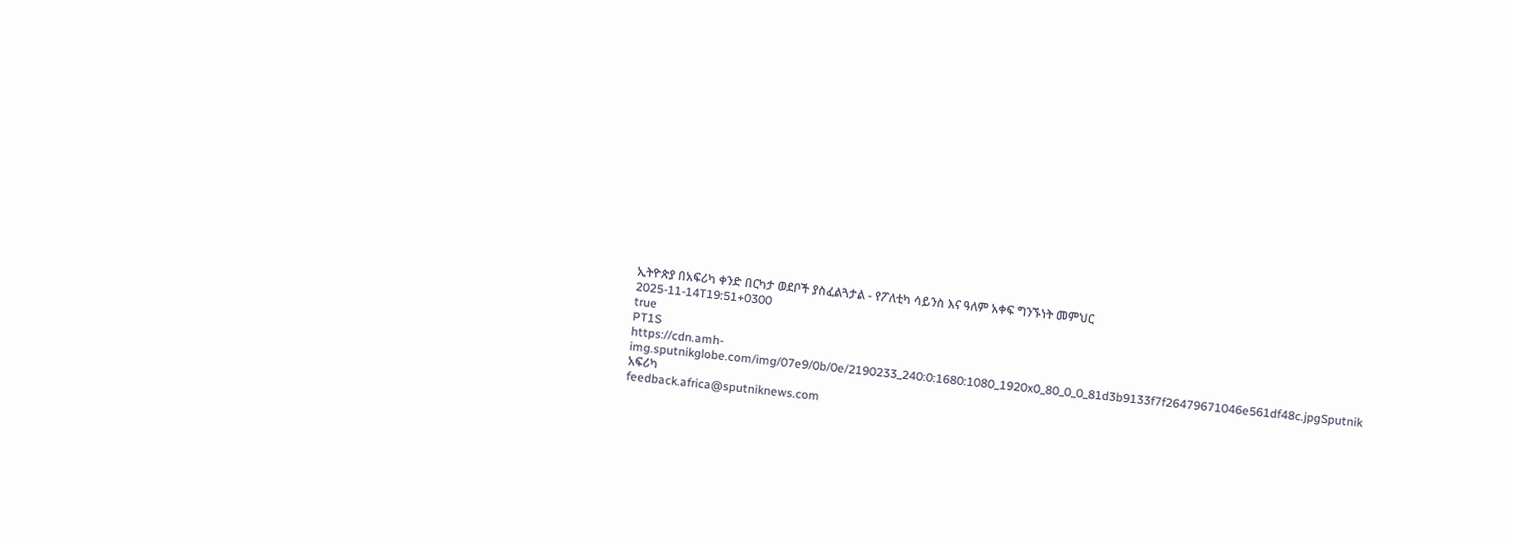ኢትዮጵያ በአፍሪካ ቀንድ በርካታ ወደቦች ያስፈልጓታል - የፖለቲካ ሳይንስ እና ዓለም አቀፍ ግንኙነት መምህር
2025-11-14T19:51+0300
true
PT1S
https://cdn.amh-img.sputnikglobe.com/img/07e9/0b/0e/2190233_240:0:1680:1080_1920x0_80_0_0_81d3b9133f7f26479671046e561df48c.jpgSputnik አፍሪካ
feedback.africa@sputniknews.com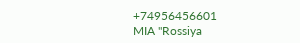+74956456601
MIA "Rossiya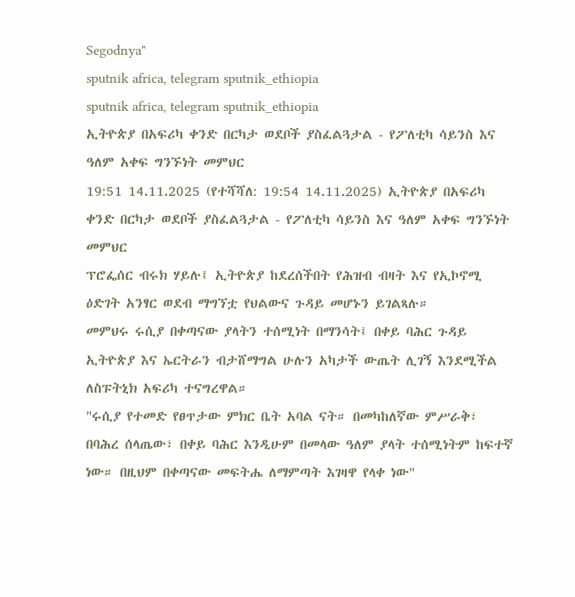Segodnya"
sputnik africa, telegram sputnik_ethiopia
sputnik africa, telegram sputnik_ethiopia
ኢትዮጵያ በአፍሪካ ቀንድ በርካታ ወደቦች ያስፈልጓታል - የፖለቲካ ሳይንስ እና ዓለም አቀፍ ግንኙነት መምህር
19:51 14.11.2025 (የተሻሻለ: 19:54 14.11.2025) ኢትዮጵያ በአፍሪካ ቀንድ በርካታ ወደቦች ያስፈልጓታል - የፖለቲካ ሳይንስ እና ዓለም አቀፍ ግንኙነት መምህር
ፕሮፌሰር ብሩክ ሃይሉ፤ ኢትዮጵያ ከደረሰችበት የሕዝብ ብዛት እና የኢኮኖሚ ዕድገት አንፃር ወደብ ማግኘቷ የህልውና ጉዳይ መሆኑን ይገልጻሉ።
መምህሩ ሩሲያ በቀጣናው ያላትን ተሰሚነት በማንሳት፤ በቀይ ባሕር ጉዳይ ኢትዮጵያ እና ኤርትራን ብታሸማግል ሁሉን አካታች ውጤት ሊገኝ እንደሚችል ለስፑትኒክ አፍሪካ ተናግረዋል።
"ሩሲያ የተመድ የፀጥታው ምክር ቤት አባል ናት። በመካከለኛው ምሥራቅ፣ በባሕረ ሰላጤው፣ በቀይ ባሕር እንዲሁም በመላው ዓለም ያላት ተሰሚነትም ከፍተኛ ነው። በዚህም በቀጣናው መፍትሔ ለማምጣት እገዛዋ የላቀ ነው"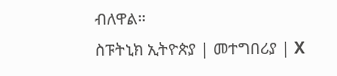ብለዋል።
ስፑትኒክ ኢትዮጵያ | መተግበሪያ | X